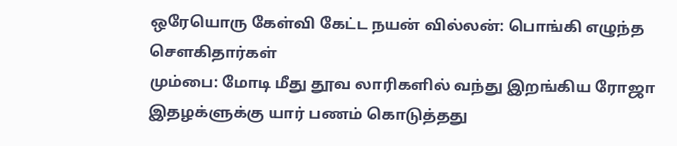ஒரேயொரு கேள்வி கேட்ட நயன் வில்லன்: பொங்கி எழுந்த சௌகிதார்கள்
மும்பை: மோடி மீது தூவ லாரிகளில் வந்து இறங்கிய ரோஜா இதழக்ளுக்கு யார் பணம் கொடுத்தது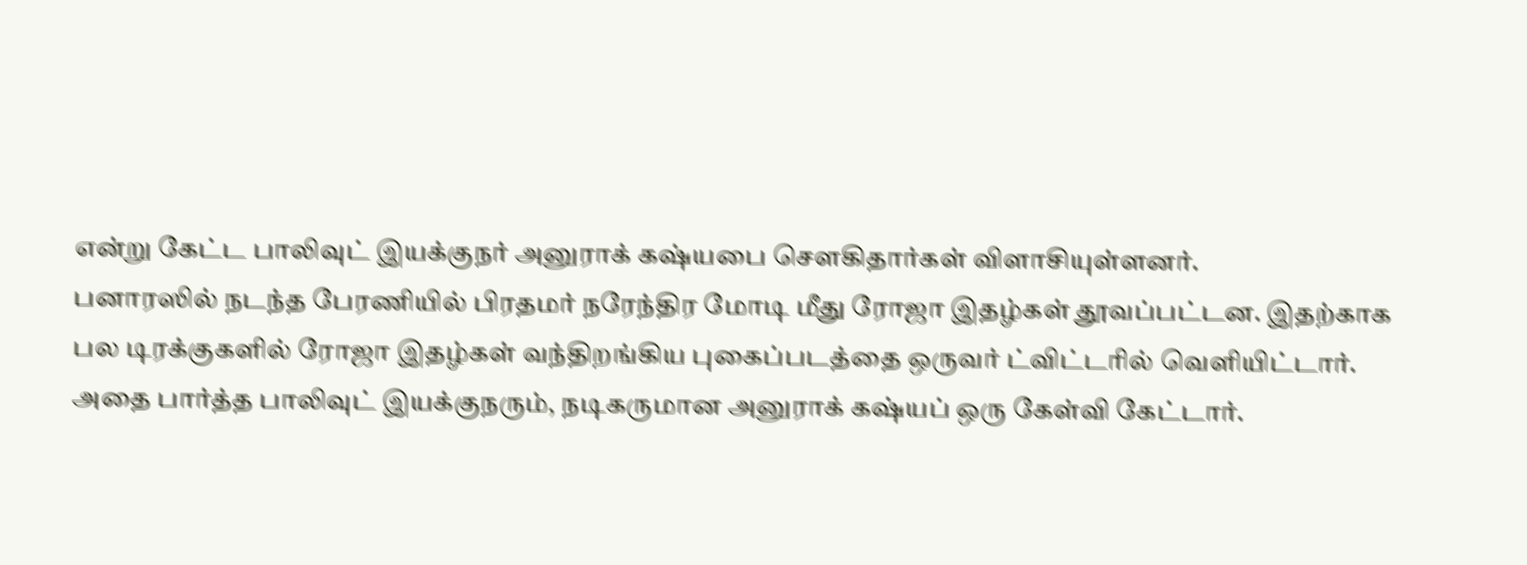என்று கேட்ட பாலிவுட் இயக்குநர் அனுராக் கஷ்யபை சௌகிதார்கள் விளாசியுள்ளனர்.
பனாரஸில் நடந்த பேரணியில் பிரதமர் நரேந்திர மோடி மீது ரோஜா இதழ்கள் தூவப்பட்டன. இதற்காக பல டிரக்குகளில் ரோஜா இதழ்கள் வந்திறங்கிய புகைப்படத்தை ஒருவர் ட்விட்டரில் வெளியிட்டார்.
அதை பார்த்த பாலிவுட் இயக்குநரும், நடிகருமான அனுராக் கஷ்யப் ஒரு கேள்வி கேட்டார்.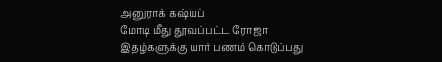அனுராக் கஷ்யப்
மோடி மீது தூவப்பட்ட ரோஜா இதழ்களுக்கு யார் பணம் கொடுப்பது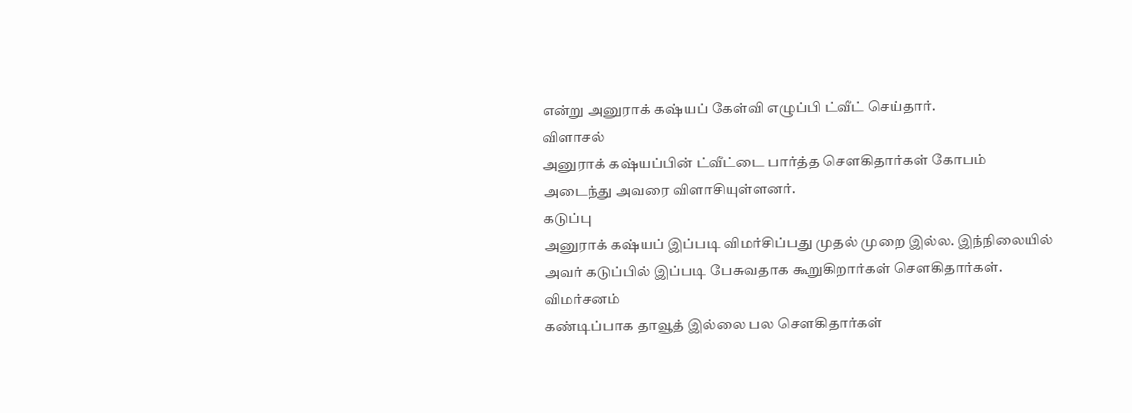என்று அனுராக் கஷ்யப் கேள்வி எழுப்பி ட்வீட் செய்தார்.
விளாசல்
அனுராக் கஷ்யப்பின் ட்வீட்டை பார்த்த சௌகிதார்கள் கோபம் அடைந்து அவரை விளாசியுள்ளனர்.
கடுப்பு
அனுராக் கஷ்யப் இப்படி விமர்சிப்பது முதல் முறை இல்ல. இந்நிலையில் அவர் கடுப்பில் இப்படி பேசுவதாக கூறுகிறார்கள் சௌகிதார்கள்.
விமர்சனம்
கண்டிப்பாக தாவூத் இல்லை பல சௌகிதார்கள்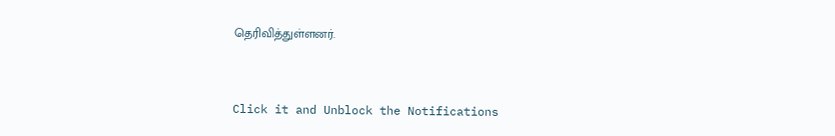தெரிவித்துள்ளனர்.


Click it and Unblock the Notifications